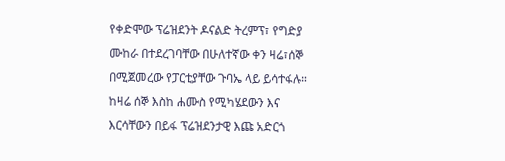የቀድሞው ፕሬዝደንት ዶናልድ ትረምፕ፣ የግድያ ሙከራ በተደረገባቸው በሁለተኛው ቀን ዛሬ፣ሰኞ በሚጀመረው የፓርቲያቸው ጉባኤ ላይ ይሳተፋሉ። ከዛሬ ሰኞ እስከ ሐሙስ የሚካሄደውን እና እርሳቸውን በይፋ ፕሬዝደንታዊ እጩ አድርጎ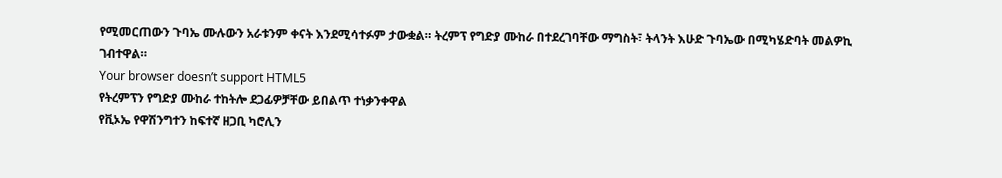የሚመርጠውን ጉባኤ ሙሉውን አራቱንም ቀናት እንደሚሳተፉም ታውቋል። ትረምፕ የግድያ ሙከራ በተደረገባቸው ማግስት፣ ትላንት እሁድ ጉባኤው በሚካሄድባት መልዎኪ ገብተዋል።
Your browser doesn’t support HTML5
የትረምፕን የግድያ ሙከራ ተከትሎ ደጋፊዎቻቸው ይበልጥ ተነቃንቀዋል
የቪኦኤ የዋሽንግተን ከፍተኛ ዘጋቢ ካሮሊን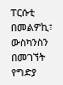ፐርሱቲ በመልዎኪ፣ ውስካንስን በመገኘት የግድያ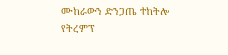ሙከራውን ድንጋጤ ተከትሎ የትረምፕ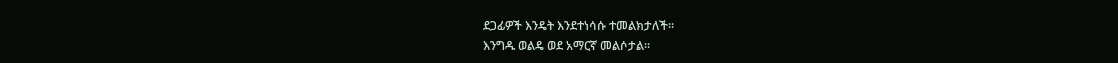ደጋፊዎች እንዴት እንደተነሳሱ ተመልክታለች፡፡
እንግዱ ወልዴ ወደ አማርኛ መልሶታል።